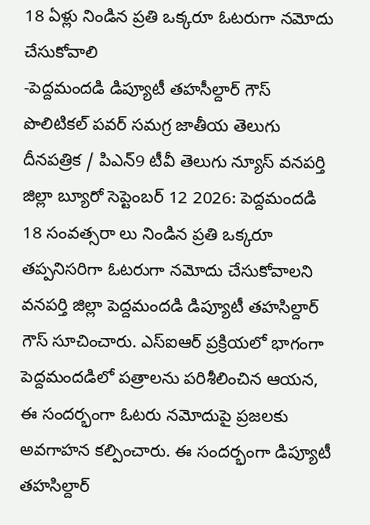18 ఏళ్లు నిండిన ప్రతి ఒక్కరూ ఓటరుగా నమోదు చేసుకోవాలి
-పెద్దమందడి డిప్యూటీ తహసీల్దార్ గౌస్ పొలిటికల్ పవర్ సమగ్ర జాతీయ తెలుగు దీనపత్రిక / పిఎన్9 టీవీ తెలుగు న్యూస్ వనపర్తి జిల్లా బ్యూరో సెప్టెంబర్ 12 2026: పెద్దమందడి 18 సంవత్సరా లు నిండిన ప్రతి ఒక్కరూ తప్పనిసరిగా ఓటరుగా నమోదు చేసుకోవాలని వనపర్తి జిల్లా పెద్దమందడి డిప్యూటీ తహసిల్దార్ గౌస్ సూచించారు. ఎస్ఐఆర్ ప్రక్రియలో భాగంగా పెద్దమందడిలో పత్రాలను పరిశీలించిన ఆయన, ఈ సందర్భంగా ఓటరు నమోదుపై ప్రజలకు అవగాహన కల్పించారు. ఈ సందర్భంగా డిప్యూటీ తహసిల్దార్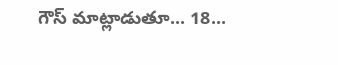గౌస్ మాట్లాడుతూ... 18...